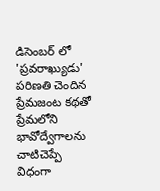డిసెంబర్ లో 'ప్రవరాఖ్యుడు'
పరిణతి చెందిన ప్రేమజంట కథతో ప్రేమలోని భావోద్వేగాలను చాటిచెప్పే విధంగా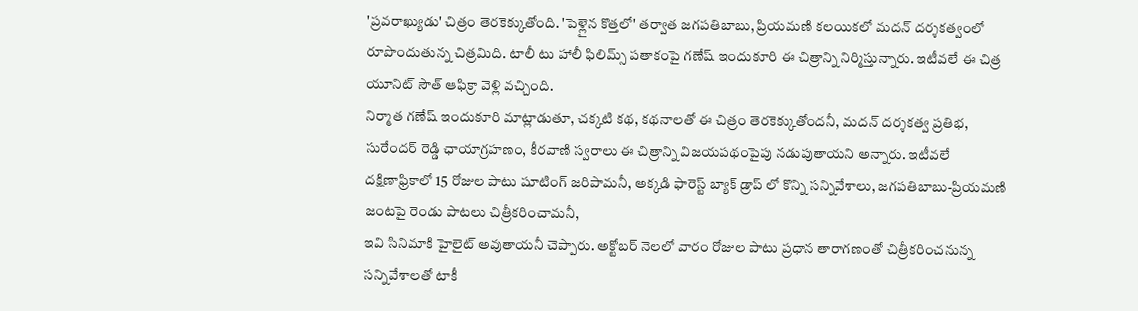'ప్రవరాఖ్యుడు' చిత్రం తెరకెక్కుతోంది. 'పెళ్లైన కొత్తలో' తర్వాత జగపతిబాబు, ప్రియమణి కలయికలో మదన్ దర్శకత్వంలో రూపొందుతున్న చిత్రమిది. టాలీ టు హాలీ ఫిలిమ్స్ పతాకంపై గణేష్ ఇందుకూరి ఈ చిత్రాన్ని నిర్మిస్తున్నారు. ఇటీవలే ఈ చిత్ర యూనిట్ సౌత్ ఆఫిక్రా వెళ్లి వచ్చింది.
నిర్మాత గణేష్ ఇందుకూరి మాట్లాడుతూ, చక్కటి కథ, కథనాలతో ఈ చిత్రం తెరకెక్కుతోందనీ, మదన్ దర్శకత్వ ప్రతిభ, సురేందర్ రెడ్డి ఛాయాగ్రహణం, కీరవాణి స్వరాలు ఈ చిత్రాన్ని విజయపథంపైపు నడుపుతాయని అన్నారు. ఇటీవలే దక్షిణాఫ్రికాలో 15 రోజుల పాటు షూటింగ్ జరిపామనీ, అక్కడి ఫారెస్ట్ బ్యాక్ డ్రాప్ లో కొన్ని సన్నివేశాలు, జగపతిబాబు-ప్రియమణి జంటపై రెండు పాటలు చిత్రీకరించామనీ,
ఇవి సినిమాకి హైలైట్ అవుతాయనీ చెప్పారు. అక్టోబర్ నెలలో వారం రోజుల పాటు ప్రధాన తారాగణంతో చిత్రీకరించనున్న సన్నివేశాలతో టాకీ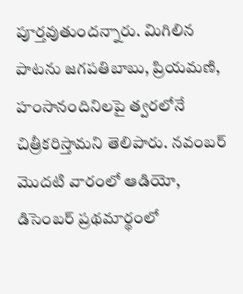పూర్తవుతుందన్నారు. మిగిలిన పాటను జగపతిబాబు, ప్రియమణి, హంసానందినిలపై త్వరలోనే చిత్రీకరిస్తామని తెలిపారు. నవంబర్ మొదటి వారంలో ఆడియో, డిసెంబర్ ప్రథమార్థంలో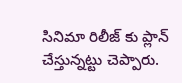సినిమా రిలీజ్ కు ప్లాన్ చేస్తున్నట్టు చెప్పారు.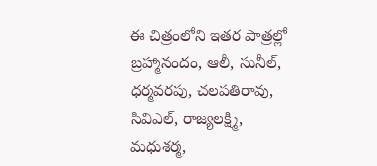ఈ చిత్రంలోని ఇతర పాత్రల్లో బ్రహ్మానందం, ఆలీ, సునీల్, ధర్మవరపు, చలపతిరావు, సివిఎల్, రాజ్యలక్ష్మి, మధుశర్మ,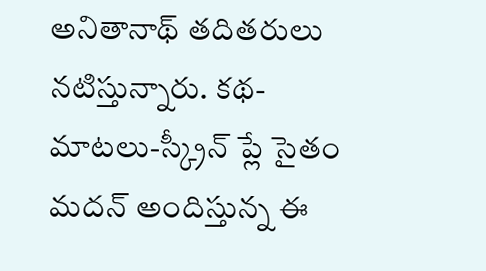అనితానాథ్ తదితరులు నటిస్తున్నారు. కథ-మాటలు-స్క్రీన్ ప్లే సైతం మదన్ అందిస్తున్న ఈ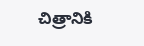చిత్రానికి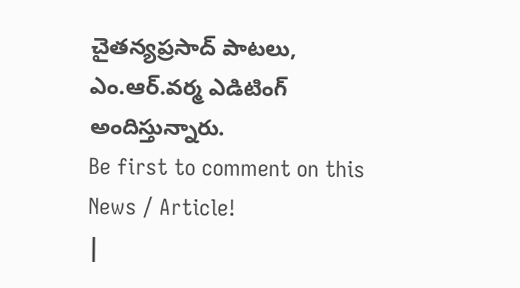చైతన్యప్రసాద్ పాటలు, ఎం.ఆర్.వర్మ ఎడిటింగ్ అందిస్తున్నారు.
Be first to comment on this News / Article!
|